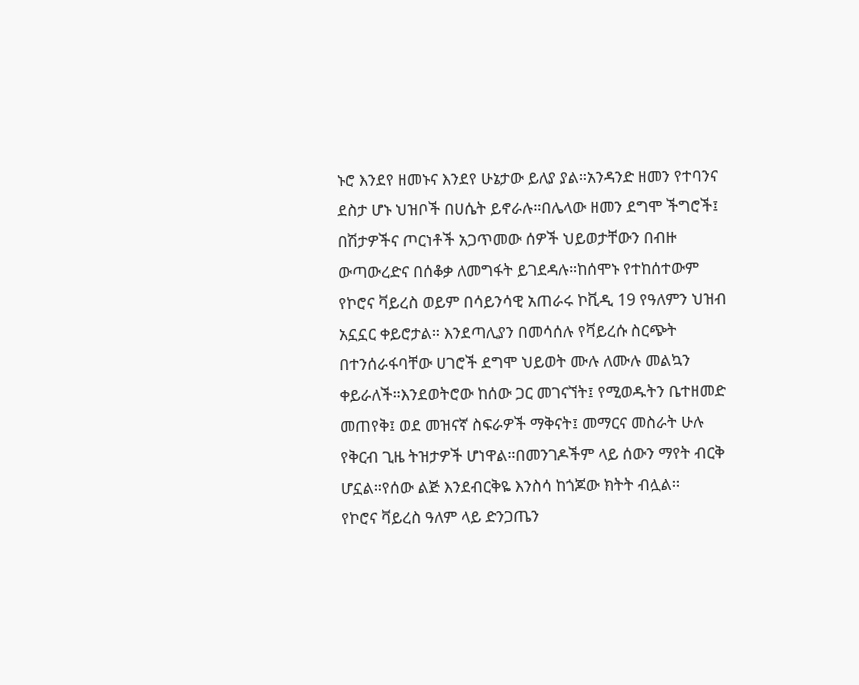ኑሮ እንደየ ዘመኑና እንደየ ሁኔታው ይለያ ያል።አንዳንድ ዘመን የተባንና ደስታ ሆኑ ህዝቦች በሀሴት ይኖራሉ።በሌላው ዘመን ደግሞ ችግሮች፤ በሽታዎችና ጦርነቶች አጋጥመው ሰዎች ህይወታቸውን በብዙ ውጣውረድና በሰቆቃ ለመግፋት ይገደዳሉ።ከሰሞኑ የተከሰተውም የኮሮና ቫይረስ ወይም በሳይንሳዊ አጠራሩ ኮቪዲ 19 የዓለምን ህዝብ አኗኗር ቀይሮታል። እንደጣሊያን በመሳሰሉ የቫይረሱ ስርጭት በተንሰራፋባቸው ሀገሮች ደግሞ ህይወት ሙሉ ለሙሉ መልኳን ቀይራለች።እንደወትሮው ከሰው ጋር መገናኘት፤ የሚወዱትን ቤተዘመድ መጠየቅ፤ ወደ መዝናኛ ስፍራዎች ማቅናት፤ መማርና መስራት ሁሉ የቅርብ ጊዜ ትዝታዎች ሆነዋል።በመንገዶችም ላይ ሰውን ማየት ብርቅ ሆኗል።የሰው ልጅ እንደብርቅዬ እንስሳ ከጎጆው ክትት ብሏል፡፡
የኮሮና ቫይረስ ዓለም ላይ ድንጋጤን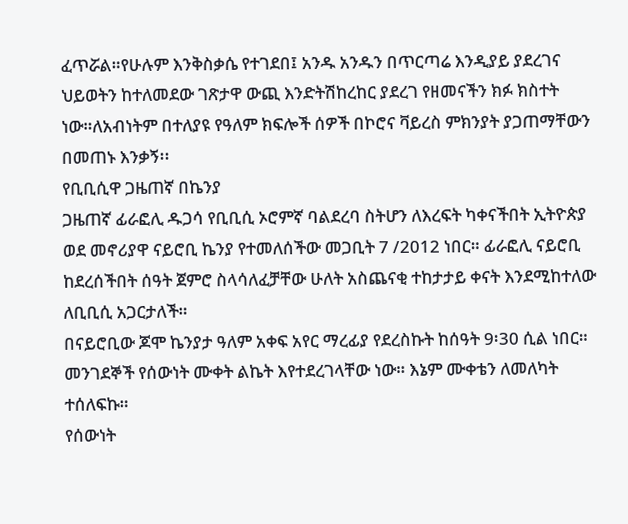ፈጥሯል።የሁሉም እንቅስቃሴ የተገደበ፤ አንዱ አንዱን በጥርጣሬ እንዲያይ ያደረገና ህይወትን ከተለመደው ገጽታዋ ውጪ እንድትሽከረከር ያደረገ የዘመናችን ክፉ ክስተት ነው።ለአብነትም በተለያዩ የዓለም ክፍሎች ሰዎች በኮሮና ቫይረስ ምክንያት ያጋጠማቸውን በመጠኑ እንቃኝ፡፡
የቢቢሲዋ ጋዜጠኛ በኬንያ
ጋዜጠኛ ፊራፎሊ ዱጋሳ የቢቢሲ ኦሮምኛ ባልደረባ ስትሆን ለእረፍት ካቀናችበት ኢትዮጵያ ወደ መኖሪያዋ ናይሮቢ ኬንያ የተመለሰችው መጋቢት 7 /2012 ነበር። ፊራፎሊ ናይሮቢ ከደረሰችበት ሰዓት ጀምሮ ስላሳለፈቻቸው ሁለት አስጨናቂ ተከታታይ ቀናት እንደሚከተለው ለቢቢሲ አጋርታለች።
በናይሮቢው ጆሞ ኬንያታ ዓለም አቀፍ አየር ማረፊያ የደረስኩት ከሰዓት 9፡30 ሲል ነበር። መንገደኞች የሰውነት ሙቀት ልኬት እየተደረገላቸው ነው። እኔም ሙቀቴን ለመለካት ተሰለፍኩ።
የሰውነት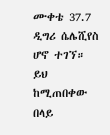ሙቀቴ 37.7 ዲግሪ ሴሌሺየስ ሆኖ ተገኘ። ይህ ከሚጠበቀው በላይ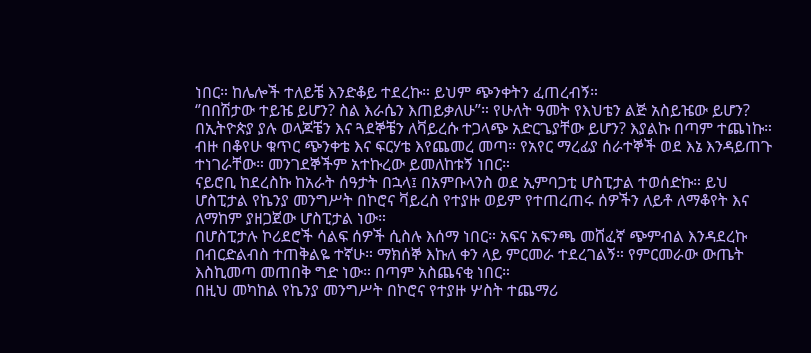ነበር። ከሌሎች ተለይቼ እንድቆይ ተደረኩ። ይህም ጭንቀትን ፈጠረብኝ።
‘’በበሽታው ተይዤ ይሆን? ስል እራሴን እጠይቃለሁ”። የሁለት ዓመት የእህቴን ልጅ አስይዤው ይሆን? በኢትዮጵያ ያሉ ወላጆቼን እና ጓደኞቼን ለቫይረሱ ተጋላጭ አድርጌያቸው ይሆን? እያልኩ በጣም ተጨነኩ።
ብዙ በቆየሁ ቁጥር ጭንቀቴ እና ፍርሃቴ እየጨመረ መጣ። የአየር ማረፊያ ሰራተኞች ወደ እኔ እንዳይጠጉ ተነገራቸው። መንገደኞችም አተኩረው ይመለከቱኝ ነበር።
ናይሮቢ ከደረስኩ ከአራት ሰዓታት በኋላ፤ በአምቡላንስ ወደ ኢምባጋቲ ሆስፒታል ተወሰድኩ። ይህ ሆስፒታል የኬንያ መንግሥት በኮሮና ቫይረስ የተያዙ ወይም የተጠረጠሩ ሰዎችን ለይቶ ለማቆየት እና ለማከም ያዘጋጀው ሆስፒታል ነው።
በሆስፒታሉ ኮሪደሮች ሳልፍ ሰዎች ሲስሉ እሰማ ነበር። አፍና አፍንጫ መሸፈኛ ጭምብል እንዳደረኩ በብርድልብስ ተጠቅልዬ ተኛሁ። ማክሰኞ እኩለ ቀን ላይ ምርመራ ተደረገልኝ። የምርመራው ውጤት እስኪመጣ መጠበቅ ግድ ነው። በጣም አስጨናቂ ነበር።
በዚህ መካከል የኬንያ መንግሥት በኮሮና የተያዙ ሦስት ተጨማሪ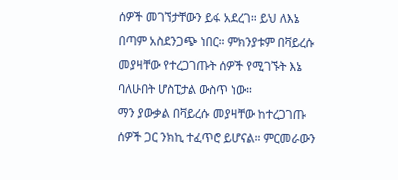ሰዎች መገኘታቸውን ይፋ አደረገ። ይህ ለእኔ በጣም አስደንጋጭ ነበር። ምክንያቱም በቫይረሱ መያዛቸው የተረጋገጡት ሰዎች የሚገኙት እኔ ባለሁበት ሆስፒታል ውስጥ ነው።
ማን ያውቃል በቫይረሱ መያዛቸው ከተረጋገጡ ሰዎች ጋር ንክኪ ተፈጥሮ ይሆናል። ምርመራውን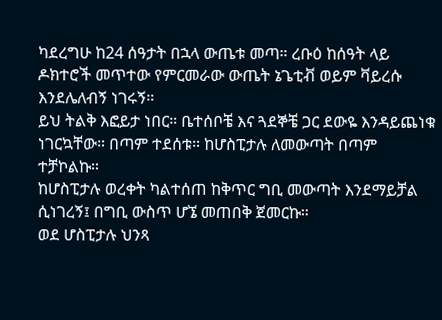ካደረግሁ ከ24 ሰዓታት በኋላ ውጤቱ መጣ። ረቡዕ ከሰዓት ላይ ዶክተሮች መጥተው የምርመራው ውጤት ኔጌቲቭ ወይም ቫይረሱ እንደሌለብኝ ነገሩኝ።
ይህ ትልቅ እፎይታ ነበር። ቤተሰቦቼ እና ጓደኞቼ ጋር ደውዬ እንዳይጨነቁ ነገርኳቸው። በጣም ተደሰቱ። ከሆስፒታሉ ለመውጣት በጣም ተቻኮልኩ።
ከሆስፒታሉ ወረቀት ካልተሰጠ ከቅጥር ግቢ መውጣት እንደማይቻል ሲነገረኝ፤ በግቢ ውስጥ ሆኜ መጠበቅ ጀመርኩ።
ወደ ሆስፒታሉ ህንጻ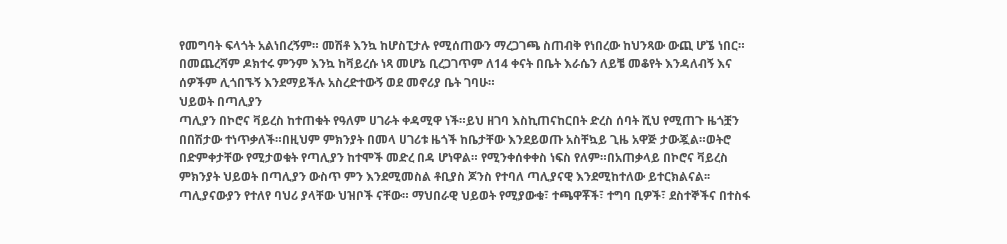የመግባት ፍላጎት አልነበረኝም። መሽቶ እንኳ ከሆስፒታሉ የሚሰጠውን ማረጋገጫ ስጠብቅ የነበረው ከህንጻው ውጪ ሆኜ ነበር።
በመጨረሻም ዶክተሩ ምንም እንኳ ከቫይረሱ ነጻ መሆኔ ቢረጋገጥም ለ14 ቀናት በቤት እራሴን ለይቼ መቆየት እንዳለብኝ እና ሰዎችም ሊጎበኙኝ እንደማይችሉ አስረድተውኝ ወደ መኖሪያ ቤት ገባሁ።
ህይወት በጣሊያን
ጣሊያን በኮሮና ቫይረስ ከተጠቁት የዓለም ሀገራት ቀዳሚዋ ነች።ይህ ዘገባ እስኪጠናከርበት ድረስ ሰባት ሺህ የሚጠጉ ዜጎቿን በበሽታው ተነጥቃለች።በዚህም ምክንያት በመላ ሀገሪቱ ዜጎች ከቤታቸው እንደይወጡ አስቸኳይ ጊዜ አዋጅ ታውጇል።ወትሮ በድምቀታቸው የሚታወቁት የጣሊያን ከተሞች መድረ በዳ ሆነዋል። የሚንቀሰቀቀስ ነፍስ የለም።በአጠቃላይ በኮሮና ቫይረስ ምክንያት ህይወት በጣሊያን ውስጥ ምን እንደሚመስል ቶቢያስ ጆንስ የተባለ ጣሊያናዊ እንደሚከተለው ይተርክልናል፡፡
ጣሊያናውያን የተለየ ባህሪ ያላቸው ህዝቦች ናቸው። ማህበራዊ ህይወት የሚያውቁ፣ ተጫዋቾች፣ ተግባ ቢዎች፣ ደስተኞችና በተስፋ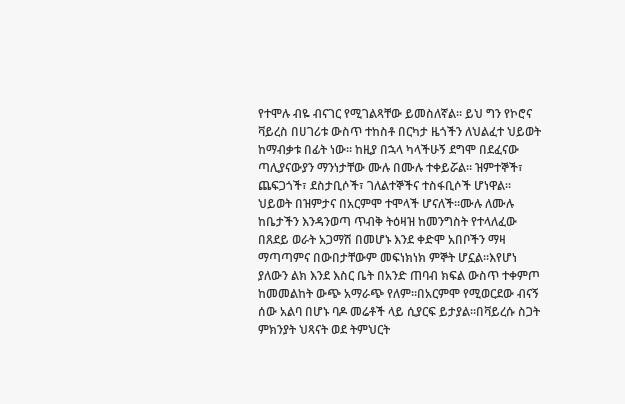የተሞሉ ብዬ ብናገር የሚገልጻቸው ይመስለኛል። ይህ ግን የኮሮና ቫይረስ በሀገሪቱ ውስጥ ተከስቶ በርካታ ዜጎችን ለህልፈተ ህይወት ከማብቃቱ በፊት ነው። ከዚያ በኋላ ካላችሁኝ ደግሞ በደፈናው ጣሊያናውያን ማንነታቸው ሙሉ በሙሉ ተቀይሯል። ዝምተኞች፣ ጨፍጋጎች፣ ደስታቢሶች፣ ገለልተኞችና ተስፋቢሶች ሆነዋል፡፡
ህይወት በዝምታና በአርምሞ ተሞላች ሆናለች።ሙሉ ለሙሉ ከቤታችን እንዳንወጣ ጥብቅ ትዕዛዝ ከመንግስት የተላለፈው በጸደይ ወራት አጋማሽ በመሆኑ እንደ ቀድሞ አበቦችን ማዛ ማጣጣምና በውበታቸውም መፍነክነክ ምኞት ሆኗል።እየሆነ ያለውን ልክ እንደ እስር ቤት በአንድ ጠባብ ክፍል ውስጥ ተቀምጦ ከመመልከት ውጭ አማራጭ የለም።በአርምሞ የሚወርደው ብናኝ ሰው አልባ በሆኑ ባዶ መሬቶች ላይ ሲያርፍ ይታያል።በቫይረሱ ስጋት ምክንያት ህጻናት ወደ ትምህርት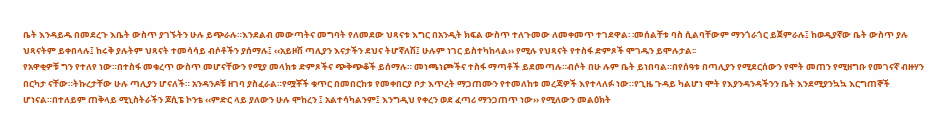ቤት እንዳይዱ በመደረጉ እቤት ውስጥ ያገኙትን ሁሉ ይጭራሉ።እንደልብ መውጣትና መግባት የለመደው ህጻናቱ እግር በአንዲት ክፍል ውስጥ ተለጉመው ለመቀመጥ ተገደዋል፡ ፡መሰልቸቱ ባስ ሲልባቸውም ማንጎራጎር ይጀምራሉ፤ ከወዲያኛው ቤት ውስጥ ያሉ ህጻናትም ይቀበላሉ፤ ከሩቅ ያሉትም ህጻናት ተመሳሳይ ብሶቶችን ያሰማሉ፤ ‹‹አይዞሽ ጣሊያን እናታችን ደህና ትሆኛለሽ፤ ሁሉም ነገር ይስተካከላል›› የሚሉ የህጻናት የተስፋ ድምጾች ሞገዱን ይሞሉታል፡፡
የአዋቂዎቹ ግን የተለየ ነው።በተስፋ መቁረጥ ውስጥ መሆናቸውን የሚያ መላክቱ ድምጾችና ጭቅጭቆች ይሰማሉ። መነጫነጮችና ተስፋ ማጣቶች ይደመጣሉ።ብሶት በሁ ሉም ቤት ይነበባል።በየሰዓቱ በጣሊያን የሚደርሰውን የሞት መጠን የሚዘግቡ የመገናኛ ብዙሃን በርካታ ናቸው።ትኩረታቸው ሁሉ ጣሊያን ሆናለች። አንዳንዶቹ ዘገባ ያስፈራል።የሟቾች ቁጥር በመበርከቱ የመቀበርያ ቦታ እጥረት ማጋጠሙን የተመለከቱ መረጃዎች እየተላለፉ ነው።የጊዜ ጉዳይ ካልሆነ ሞት የእያንዳንዳችንን ቤት እንደሚያንኳኳ እርግጠኞች ሆነናል።በተለይም ጠቅላይ ሚኒስትራችን ጆሲፔ ኮንቴ ‹‹ምድር ላይ ያለውን ሁሉ ሞከረን ፤ አልተሳካልንም፤ እንግዲህ የቀረን ወደ ፈጣሪ ማንጋጠጥ ነው›› የሚለውን መልዕክት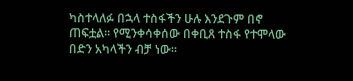ካስተላለፉ በኋላ ተስፋችን ሁሉ እንደጉም በኖ ጠፍቷል። የሚንቀሳቀሰው በቀቢጸ ተስፋ የተሞላው በድን አካላችን ብቻ ነው፡፡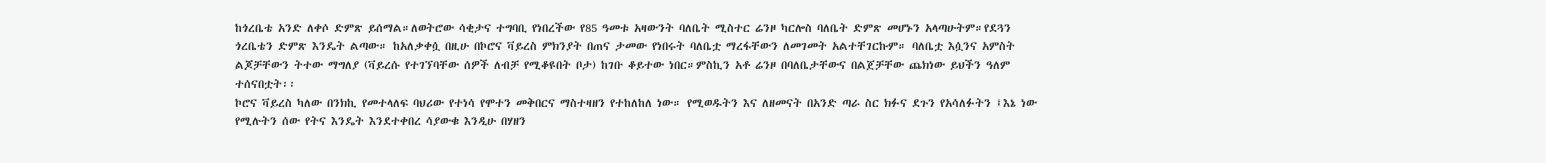ከጎረቤቴ አንድ ለቀሶ ድምጽ ይሰማል።ለወትሮው ሳቂታና ተግባቢ የነበረችው የ85 ዓመቱ አዛውንት ባለቤት ሚስተር ሬንዞ ካርሎስ ባለቤት ድምጽ መሆኑን አላጣሁትም።የደጓን ጎረቤቴን ድምጽ እንዴት ልጣው። ከአለቃቀሷ በዚሁ በኮሮና ቫይረስ ምክንያት በጠና ታመው የነበሩት ባለቤቷ ማረፋቸውን ለመገመት አልተቸገርኩም። ባለቤቷ እሷንና አምስት ልጆቻቸውን ትተው ማግለያ (ቫይረሱ የተገኘባቸው ሰዎች ለብቻ የሚቆዩበት ቦታ) ከገቡ ቆይተው ነበር።ምስኪን አቶ ሬንዞ በባለቤታቸውና በልጀቻቸው ጨክነው ይህችን ዓለም ተሰናበቷት፡፡
ኮሮና ቫይረስ ካለው በንክኪ የመተላለፍ ባህሪው የተነሳ የሞተን መቅበርና ማስተዛዘን የተከለከለ ነው። የሚወዱትን እና ለዘመናት በአንድ ጣራ ስር ክፉና ደጉን የአሳለፉትን ፤እኔ ነው የሚሉትን ሰው የትና እንዴት እንደተቀበረ ሳያውቁ እንዲሁ በሃዘን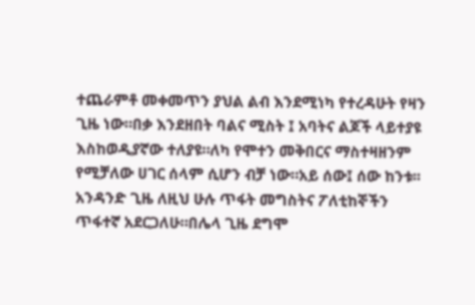ተጨራምቶ መቀመጥን ያህል ልብ እንደሚነካ የተረዳሁት የዛን ጊዜ ነው።በቃ እንደዘበት ባልና ሚስት ፤ አባትና ልጆች ላይተያዩ እስከወዲያኛው ተለያዩ።ለካ የሞተን መቅበርና ማስተዛዘንም የሚቻለው ሀገር ሰላም ሲሆን ብቻ ነው።አይ ሰው፤ ሰው ከንቱ፡፡
አንዳንድ ጊዜ ለዚህ ሁሉ ጥፋት መግስትና ፖለቲከኞችን ጥፋተኛ አደርጋለሁ።በሌላ ጊዜ ደግሞ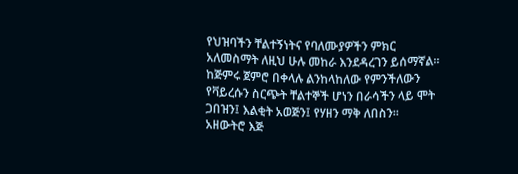የህዝባችን ቸልተኝነትና የባለሙያዎችን ምክር አለመስማት ለዚህ ሁሉ መከራ እንደዳረገን ይሰማኛል። ከጅምሩ ጀምሮ በቀላሉ ልንከላከለው የምንችለውን የቫይረሱን ስርጭት ቸልተኞች ሆነን በራሳችን ላይ ሞት ጋበዝን፤ እልቂት አወጅን፤ የሃዘን ማቅ ለበስን። አዘውትሮ እጅ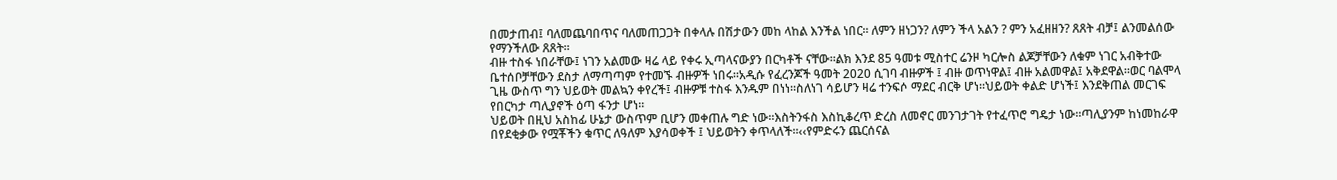በመታጠብ፤ ባለመጨባበጥና ባለመጠጋጋት በቀላሉ በሽታውን መከ ላከል እንችል ነበር። ለምን ዘነጋን? ለምን ችላ አልን ? ምን አፈዘዘን? ጸጸት ብቻ፤ ልንመልሰው የማንችለው ጸጸት፡፡
ብዙ ተስፋ ነበራቸው፤ ነገን አልመው ዛሬ ላይ የቀሩ ኢጣላናውያን በርካቶች ናቸው።ልክ እንደ 85 ዓመቱ ሚስተር ሬንዞ ካርሎስ ልጆቻቸውን ለቁም ነገር አብቅተው ቤተሰቦቻቸውን ደስታ ለማጣጣም የተመኙ ብዙዎች ነበሩ።አዲሱ የፈረንጆች ዓመት 2020 ሲገባ ብዙዎች ፤ ብዙ ወጥነዋል፤ ብዙ አልመዋል፤ አቅደዋል።ወር ባልሞላ ጊዜ ውስጥ ግን ህይወት መልኳን ቀየረች፤ ብዙዎቹ ተስፋ እንዱም በነነ።ስለነገ ሳይሆን ዛሬ ተንፍሶ ማደር ብርቅ ሆነ።ህይወት ቀልድ ሆነች፤ እንደቅጠል መርገፍ የበርካታ ጣሊያኖች ዕጣ ፋንታ ሆነ።
ህይወት በዚህ አስከፊ ሁኔታ ውስጥም ቢሆን መቀጠሉ ግድ ነው።እስትንፋስ እስኪቆረጥ ድረስ ለመኖር መንገታገት የተፈጥሮ ግዴታ ነው።ጣሊያንም ከነመከራዋ በየደቂቃው የሟቾችን ቁጥር ለዓለም እያሳወቀች ፤ ህይወትን ቀጥላለች።‹‹የምድሩን ጨርሰናል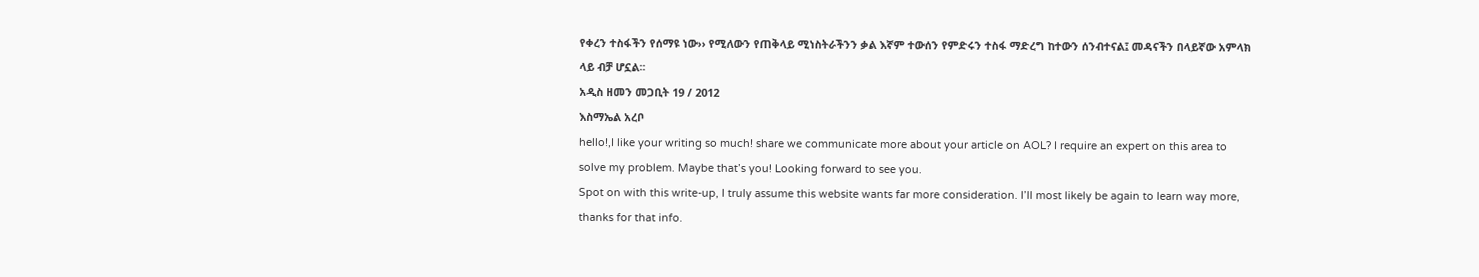የቀረን ተስፋችን የሰማዩ ነው›› የሚለውን የጠቅላይ ሚነስትራችንን ቃል እኛም ተውሰን የምድሩን ተስፋ ማድረግ ከተውን ሰንብተናል፤ መዳናችን በላይኛው አምላክ ላይ ብቻ ሆኗል፡፡
አዲስ ዘመን መጋቢት 19 / 2012
እስማኤል አረቦ
hello!,I like your writing so much! share we communicate more about your article on AOL? I require an expert on this area to solve my problem. Maybe that’s you! Looking forward to see you.
Spot on with this write-up, I truly assume this website wants far more consideration. I’ll most likely be again to learn way more, thanks for that info.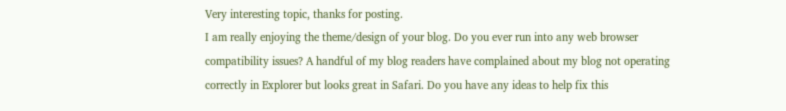Very interesting topic, thanks for posting.
I am really enjoying the theme/design of your blog. Do you ever run into any web browser compatibility issues? A handful of my blog readers have complained about my blog not operating correctly in Explorer but looks great in Safari. Do you have any ideas to help fix this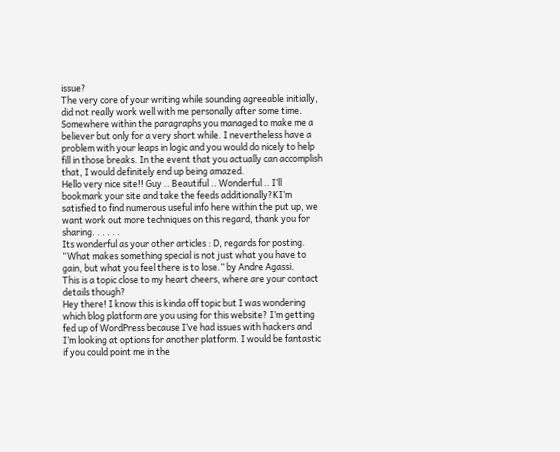issue?
The very core of your writing while sounding agreeable initially, did not really work well with me personally after some time. Somewhere within the paragraphs you managed to make me a believer but only for a very short while. I nevertheless have a problem with your leaps in logic and you would do nicely to help fill in those breaks. In the event that you actually can accomplish that, I would definitely end up being amazed.
Hello very nice site!! Guy .. Beautiful .. Wonderful .. I’ll bookmark your site and take the feeds additionally?KI’m satisfied to find numerous useful info here within the put up, we want work out more techniques on this regard, thank you for sharing. . . . . .
Its wonderful as your other articles : D, regards for posting. “What makes something special is not just what you have to gain, but what you feel there is to lose.” by Andre Agassi.
This is a topic close to my heart cheers, where are your contact details though?
Hey there! I know this is kinda off topic but I was wondering which blog platform are you using for this website? I’m getting fed up of WordPress because I’ve had issues with hackers and I’m looking at options for another platform. I would be fantastic if you could point me in the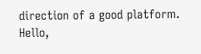direction of a good platform.
Hello,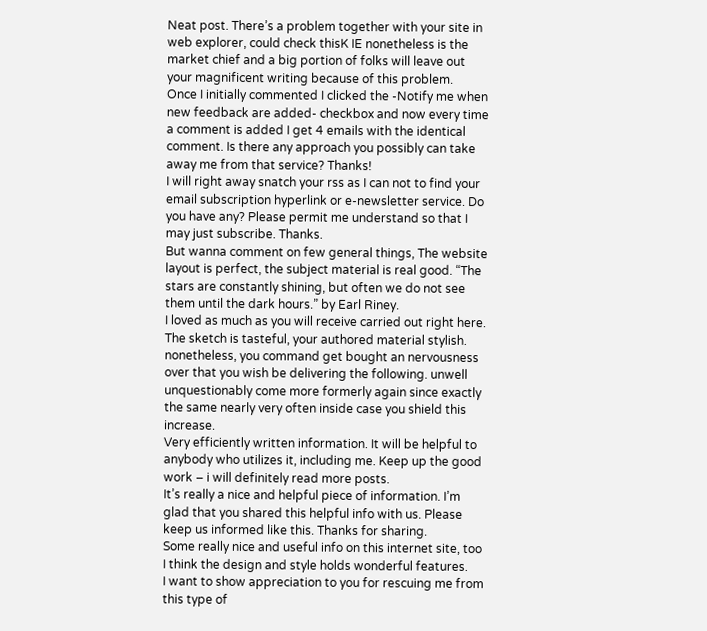Neat post. There’s a problem together with your site in web explorer, could check thisK IE nonetheless is the market chief and a big portion of folks will leave out your magnificent writing because of this problem.
Once I initially commented I clicked the -Notify me when new feedback are added- checkbox and now every time a comment is added I get 4 emails with the identical comment. Is there any approach you possibly can take away me from that service? Thanks!
I will right away snatch your rss as I can not to find your email subscription hyperlink or e-newsletter service. Do you have any? Please permit me understand so that I may just subscribe. Thanks.
But wanna comment on few general things, The website layout is perfect, the subject material is real good. “The stars are constantly shining, but often we do not see them until the dark hours.” by Earl Riney.
I loved as much as you will receive carried out right here. The sketch is tasteful, your authored material stylish. nonetheless, you command get bought an nervousness over that you wish be delivering the following. unwell unquestionably come more formerly again since exactly the same nearly very often inside case you shield this increase.
Very efficiently written information. It will be helpful to anybody who utilizes it, including me. Keep up the good work – i will definitely read more posts.
It’s really a nice and helpful piece of information. I’m glad that you shared this helpful info with us. Please keep us informed like this. Thanks for sharing.
Some really nice and useful info on this internet site, too I think the design and style holds wonderful features.
I want to show appreciation to you for rescuing me from this type of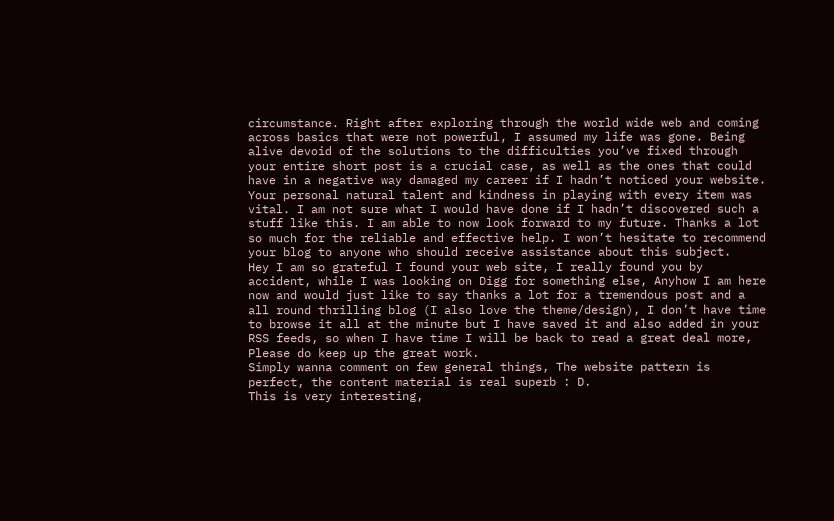circumstance. Right after exploring through the world wide web and coming across basics that were not powerful, I assumed my life was gone. Being alive devoid of the solutions to the difficulties you’ve fixed through your entire short post is a crucial case, as well as the ones that could have in a negative way damaged my career if I hadn’t noticed your website. Your personal natural talent and kindness in playing with every item was vital. I am not sure what I would have done if I hadn’t discovered such a stuff like this. I am able to now look forward to my future. Thanks a lot so much for the reliable and effective help. I won’t hesitate to recommend your blog to anyone who should receive assistance about this subject.
Hey I am so grateful I found your web site, I really found you by accident, while I was looking on Digg for something else, Anyhow I am here now and would just like to say thanks a lot for a tremendous post and a all round thrilling blog (I also love the theme/design), I don’t have time to browse it all at the minute but I have saved it and also added in your RSS feeds, so when I have time I will be back to read a great deal more, Please do keep up the great work.
Simply wanna comment on few general things, The website pattern is perfect, the content material is real superb : D.
This is very interesting,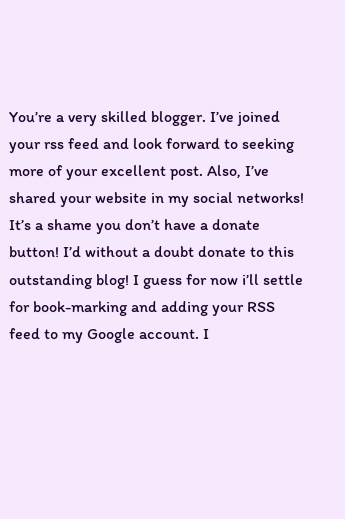You’re a very skilled blogger. I’ve joined your rss feed and look forward to seeking more of your excellent post. Also, I’ve shared your website in my social networks!
It’s a shame you don’t have a donate button! I’d without a doubt donate to this outstanding blog! I guess for now i’ll settle for book-marking and adding your RSS feed to my Google account. I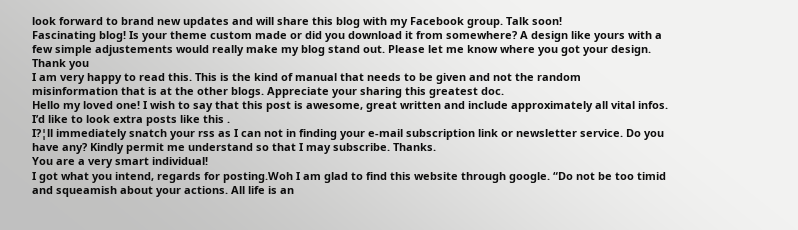look forward to brand new updates and will share this blog with my Facebook group. Talk soon!
Fascinating blog! Is your theme custom made or did you download it from somewhere? A design like yours with a few simple adjustements would really make my blog stand out. Please let me know where you got your design. Thank you
I am very happy to read this. This is the kind of manual that needs to be given and not the random misinformation that is at the other blogs. Appreciate your sharing this greatest doc.
Hello my loved one! I wish to say that this post is awesome, great written and include approximately all vital infos. I’d like to look extra posts like this .
I?¦ll immediately snatch your rss as I can not in finding your e-mail subscription link or newsletter service. Do you have any? Kindly permit me understand so that I may subscribe. Thanks.
You are a very smart individual!
I got what you intend, regards for posting.Woh I am glad to find this website through google. “Do not be too timid and squeamish about your actions. All life is an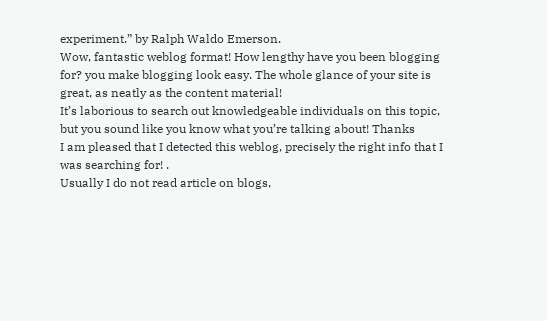experiment.” by Ralph Waldo Emerson.
Wow, fantastic weblog format! How lengthy have you been blogging for? you make blogging look easy. The whole glance of your site is great, as neatly as the content material!
It’s laborious to search out knowledgeable individuals on this topic, but you sound like you know what you’re talking about! Thanks
I am pleased that I detected this weblog, precisely the right info that I was searching for! .
Usually I do not read article on blogs,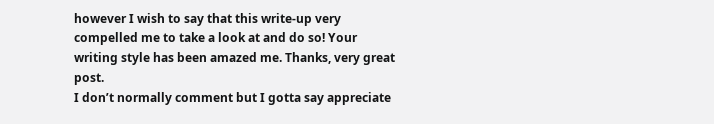however I wish to say that this write-up very compelled me to take a look at and do so! Your writing style has been amazed me. Thanks, very great post.
I don’t normally comment but I gotta say appreciate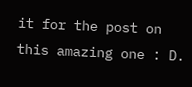it for the post on this amazing one : D.